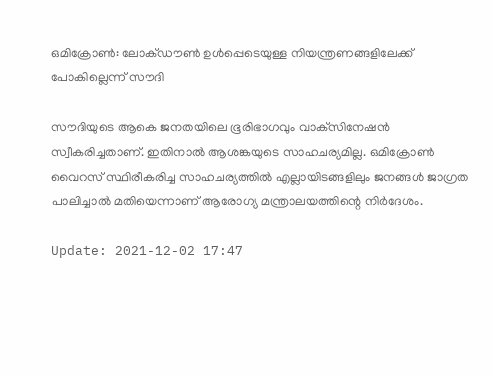ഒമിക്രോൺ: ലോക്ഡൗൺ ഉൾപ്പെടെയുള്ള നിയന്ത്രണങ്ങളിലേക്ക് പോകില്ലെന്ന് സൗദി

സൗദിയുടെ ആകെ ജനതയിലെ ഭൂരിഭാഗവും വാക്‌സിനേഷൻ സ്വീകരിച്ചതാണ്. ഇതിനാൽ ആശങ്കയുടെ സാഹചര്യമില്ല. ഒമിക്രോൺ വൈറസ് സ്ഥിരീകരിച്ച സാഹചര്യത്തിൽ എല്ലായിടങ്ങളിലും ജനങ്ങൾ ജാഗ്രത പാലിച്ചാൽ മതിയെന്നാണ് ആരോഗ്യ മന്ത്രാലയത്തിന്റെ നിർദേശം.

Update: 2021-12-02 17:47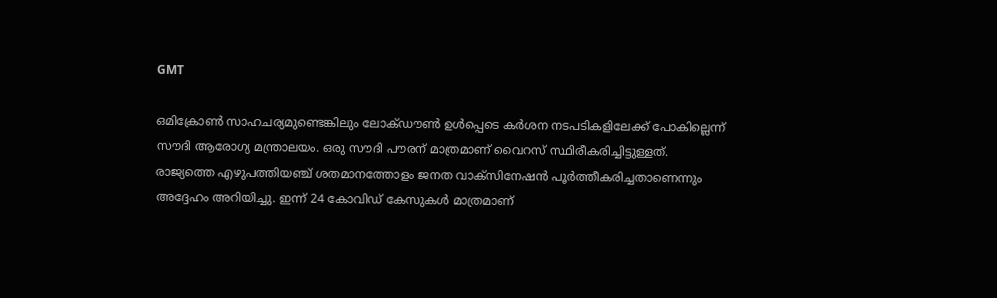GMT

ഒമിക്രോൺ സാഹചര്യമുണ്ടെങ്കിലും ലോക്ഡൗൺ ഉൾപ്പെടെ കർശന നടപടികളിലേക്ക് പോകില്ലെന്ന് സൗദി ആരോഗ്യ മന്ത്രാലയം. ഒരു സൗദി പൗരന് മാത്രമാണ് വൈറസ് സ്ഥിരീകരിച്ചിട്ടുള്ളത്. രാജ്യത്തെ എഴുപത്തിയഞ്ച് ശതമാനത്തോളം ജനത വാക്‌സിനേഷൻ പൂർത്തീകരിച്ചതാണെന്നും അദ്ദേഹം അറിയിച്ചു. ഇന്ന് 24 കോവിഡ് കേസുകൾ മാത്രമാണ്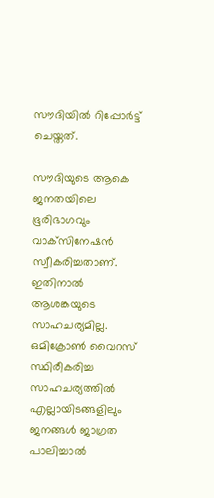സൗദിയിൽ റിപ്പോർട്ട് ചെയ്തത്.

സൗദിയുടെ ആകെ ജനതയിലെ ഭൂരിഭാഗവും വാക്‌സിനേഷൻ സ്വീകരിച്ചതാണ്. ഇതിനാൽ ആശങ്കയുടെ സാഹചര്യമില്ല. ഒമിക്രോൺ വൈറസ് സ്ഥിരീകരിച്ച സാഹചര്യത്തിൽ എല്ലായിടങ്ങളിലും ജനങ്ങൾ ജാഗ്രത പാലിച്ചാൽ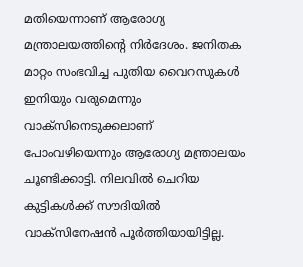മതിയെന്നാണ് ആരോഗ്യ മന്ത്രാലയത്തിന്റെ നിർദേശം. ജനിതക മാറ്റം സംഭവിച്ച പുതിയ വൈറസുകൾ ഇനിയും വരുമെന്നും വാക്‌സിനെടുക്കലാണ് പോംവഴിയെന്നും ആരോഗ്യ മന്ത്രാലയം ചൂണ്ടിക്കാട്ടി. നിലവിൽ ചെറിയ കുട്ടികൾക്ക് സൗദിയിൽ വാക്‌സിനേഷൻ പൂർത്തിയായിട്ടില്ല.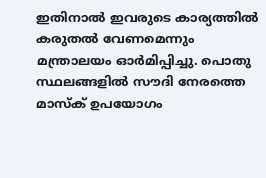ഇതിനാൽ ഇവരുടെ കാര്യത്തിൽ കരുതൽ വേണമെന്നും മന്ത്രാലയം ഓർമിപ്പിച്ചു. പൊതു സ്ഥലങ്ങളിൽ സൗദി നേരത്തെ മാസ്‌ക് ഉപയോഗം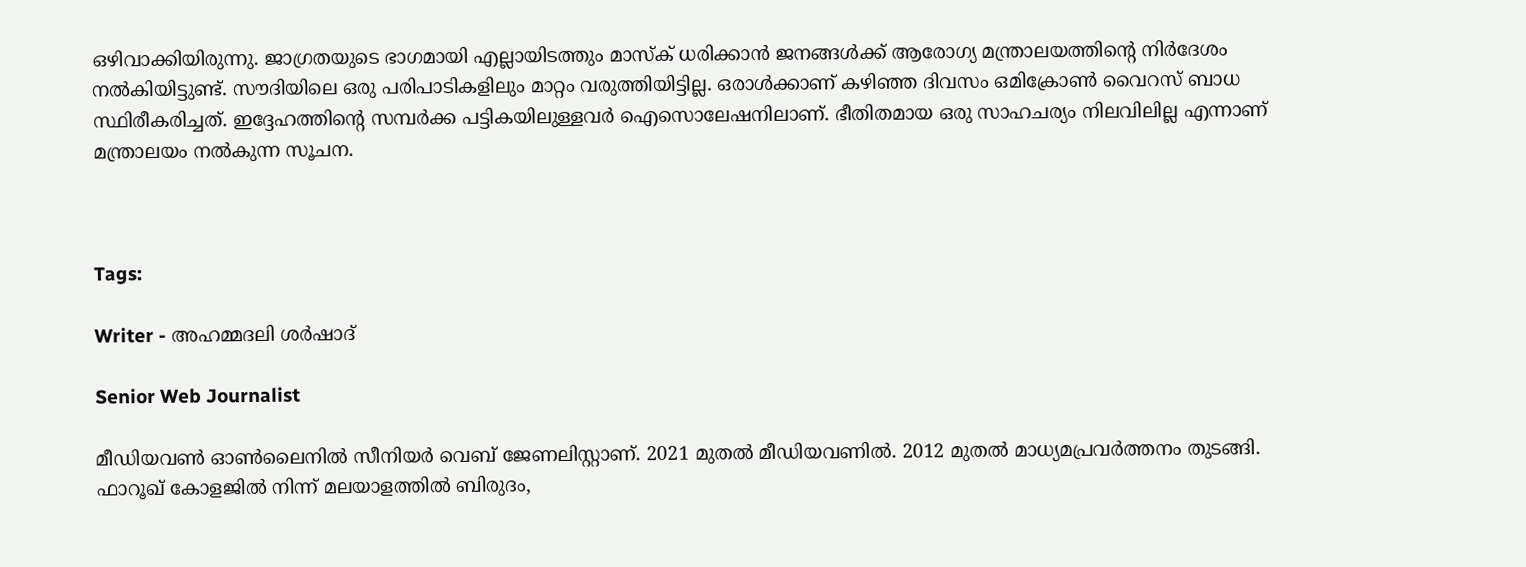ഒഴിവാക്കിയിരുന്നു. ജാഗ്രതയുടെ ഭാഗമായി എല്ലായിടത്തും മാസ്‌ക് ധരിക്കാൻ ജനങ്ങൾക്ക് ആരോഗ്യ മന്ത്രാലയത്തിന്റെ നിർദേശം നൽകിയിട്ടുണ്ട്. സൗദിയിലെ ഒരു പരിപാടികളിലും മാറ്റം വരുത്തിയിട്ടില്ല. ഒരാൾക്കാണ് കഴിഞ്ഞ ദിവസം ഒമിക്രോൺ വൈറസ് ബാധ സ്ഥിരീകരിച്ചത്. ഇദ്ദേഹത്തിന്റെ സമ്പർക്ക പട്ടികയിലുള്ളവർ ഐസൊലേഷനിലാണ്. ഭീതിതമായ ഒരു സാഹചര്യം നിലവിലില്ല എന്നാണ് മന്ത്രാലയം നൽകുന്ന സൂചന.



Tags:

Writer - അഹമ്മദലി ശര്‍ഷാദ്

Senior Web Journalist

മീഡിയവൺ ഓൺലൈനിൽ സീനിയർ വെബ് ജേണലിസ്റ്റാണ്. 2021 മുതൽ മീഡിയവണിൽ. 2012 മുതൽ മാധ്യമപ്രവർത്തനം തുടങ്ങി. ഫാറൂഖ് കോളജിൽ നിന്ന് മലയാളത്തിൽ ബിരുദം,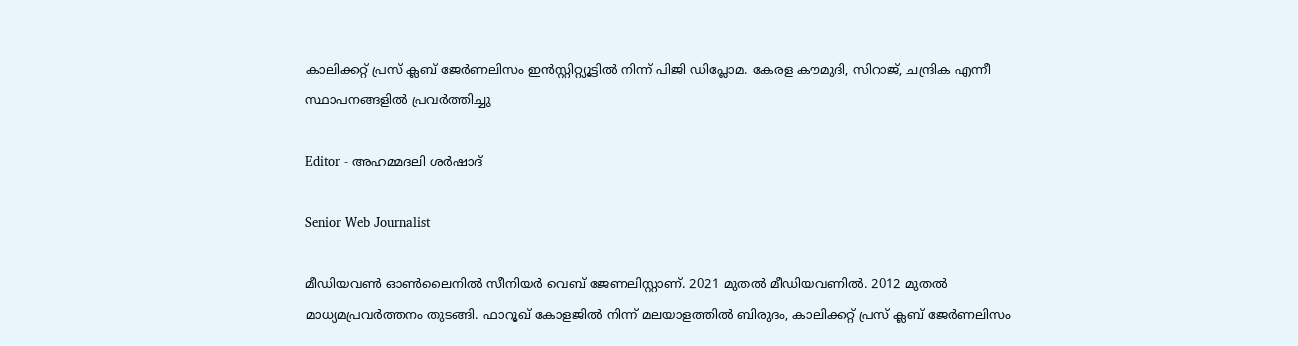കാലിക്കറ്റ് പ്രസ് ക്ലബ് ജേർണലിസം ഇൻസ്റ്റിറ്റ്യൂട്ടിൽ നിന്ന് പിജി ഡിപ്ലോമ. കേരള കൗമുദി, സിറാജ്, ചന്ദ്രിക എന്നീ സ്ഥാപനങ്ങളിൽ പ്രവർത്തിച്ചു

Editor - അഹമ്മദലി ശര്‍ഷാദ്

Senior Web Journalist

മീഡിയവൺ ഓൺലൈനിൽ സീനിയർ വെബ് ജേണലിസ്റ്റാണ്. 2021 മുതൽ മീഡിയവണിൽ. 2012 മുതൽ മാധ്യമപ്രവർത്തനം തുടങ്ങി. ഫാറൂഖ് കോളജിൽ നിന്ന് മലയാളത്തിൽ ബിരുദം, കാലിക്കറ്റ് പ്രസ് ക്ലബ് ജേർണലിസം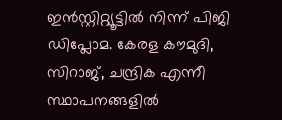ഇൻസ്റ്റിറ്റ്യൂട്ടിൽ നിന്ന് പിജി ഡിപ്ലോമ. കേരള കൗമുദി, സിറാജ്, ചന്ദ്രിക എന്നീ സ്ഥാപനങ്ങളിൽ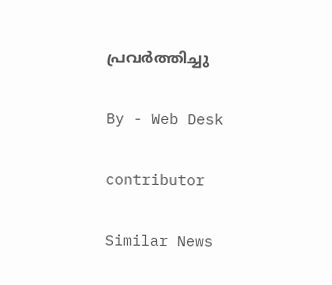പ്രവർത്തിച്ചു

By - Web Desk

contributor

Similar News